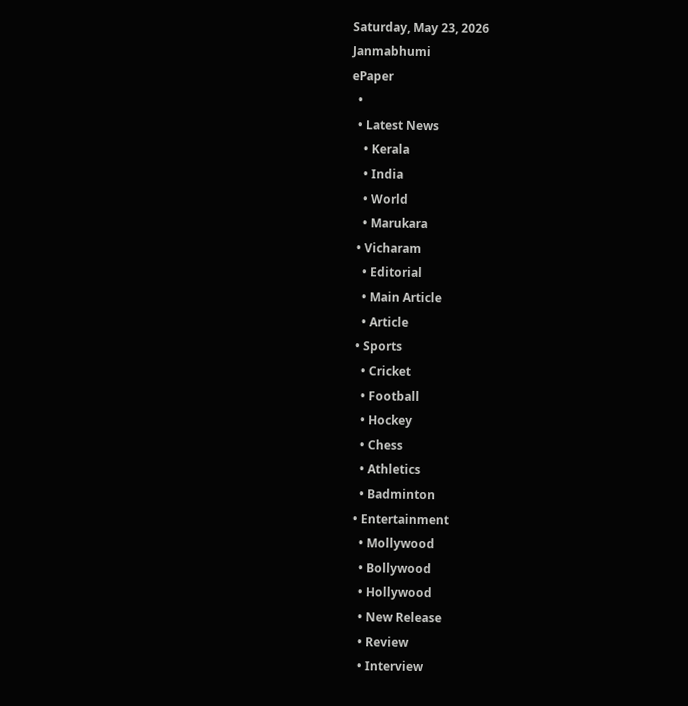Saturday, May 23, 2026
Janmabhumi
ePaper
  •
  • Latest News
    • Kerala
    • India
    • World
    • Marukara
  • Vicharam
    • Editorial
    • Main Article
    • Article
  • Sports
    • Cricket
    • Football
    • Hockey
    • Chess
    • Athletics
    • Badminton
  • Entertainment
    • Mollywood
    • Bollywood
    • Hollywood
    • New Release
    • Review
    • Interview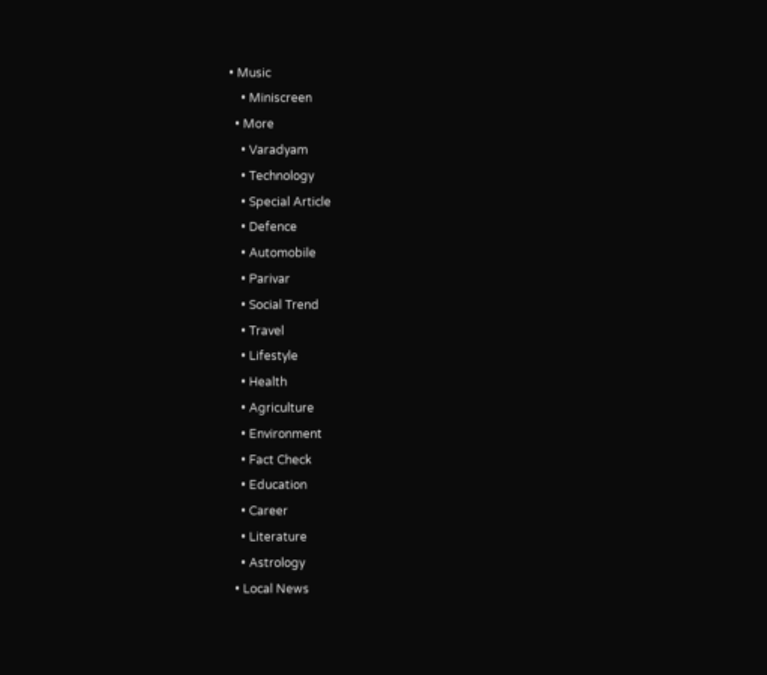• Music
    • Miniscreen
  • More
    • Varadyam
    • Technology
    • Special Article
    • Defence
    • Automobile
    • Parivar
    • Social Trend
    • Travel
    • Lifestyle
    • Health
    • Agriculture
    • Environment
    • Fact Check
    • Education
    • Career
    • Literature
    • Astrology
  • Local News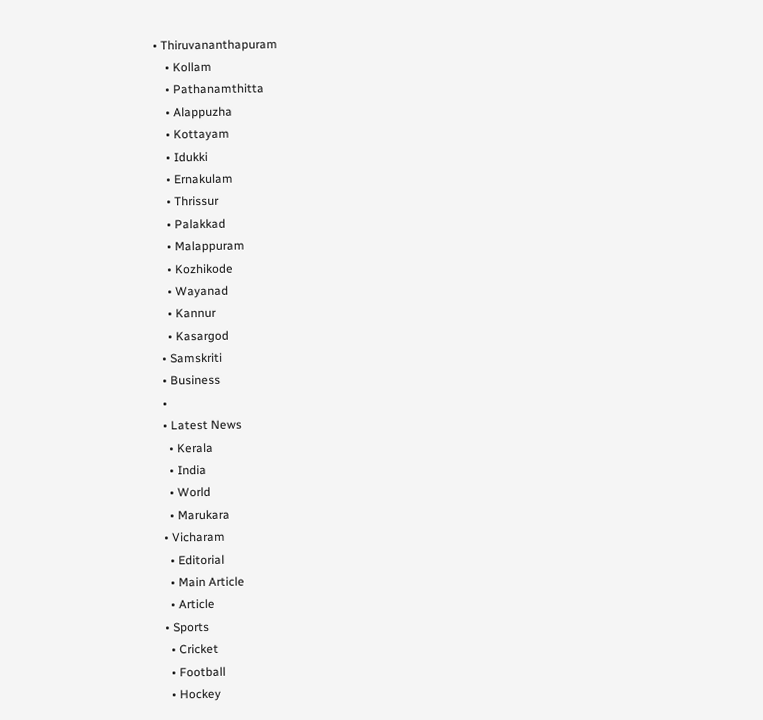• Thiruvananthapuram
    • Kollam
    • Pathanamthitta
    • Alappuzha
    • Kottayam
    • Idukki
    • Ernakulam
    • Thrissur
    • Palakkad
    • Malappuram
    • Kozhikode
    • Wayanad
    • Kannur
    • Kasargod
  • Samskriti
  • Business
  •
  • Latest News
    • Kerala
    • India
    • World
    • Marukara
  • Vicharam
    • Editorial
    • Main Article
    • Article
  • Sports
    • Cricket
    • Football
    • Hockey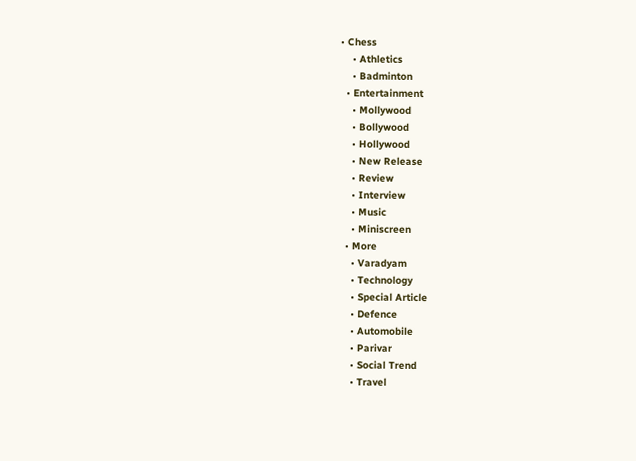• Chess
    • Athletics
    • Badminton
  • Entertainment
    • Mollywood
    • Bollywood
    • Hollywood
    • New Release
    • Review
    • Interview
    • Music
    • Miniscreen
  • More
    • Varadyam
    • Technology
    • Special Article
    • Defence
    • Automobile
    • Parivar
    • Social Trend
    • Travel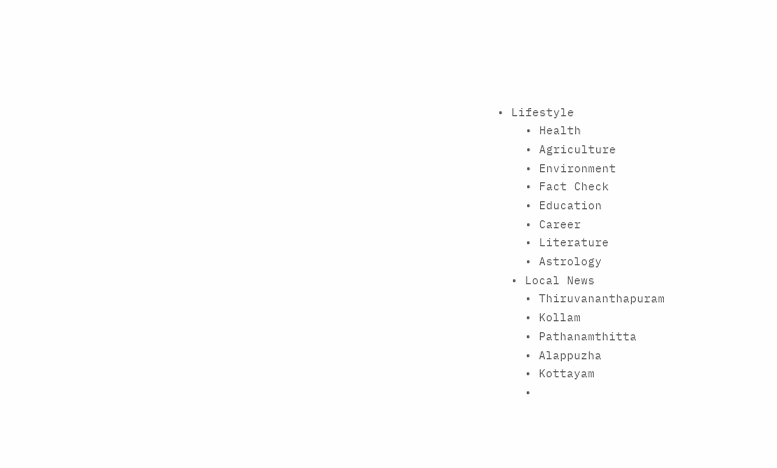• Lifestyle
    • Health
    • Agriculture
    • Environment
    • Fact Check
    • Education
    • Career
    • Literature
    • Astrology
  • Local News
    • Thiruvananthapuram
    • Kollam
    • Pathanamthitta
    • Alappuzha
    • Kottayam
    •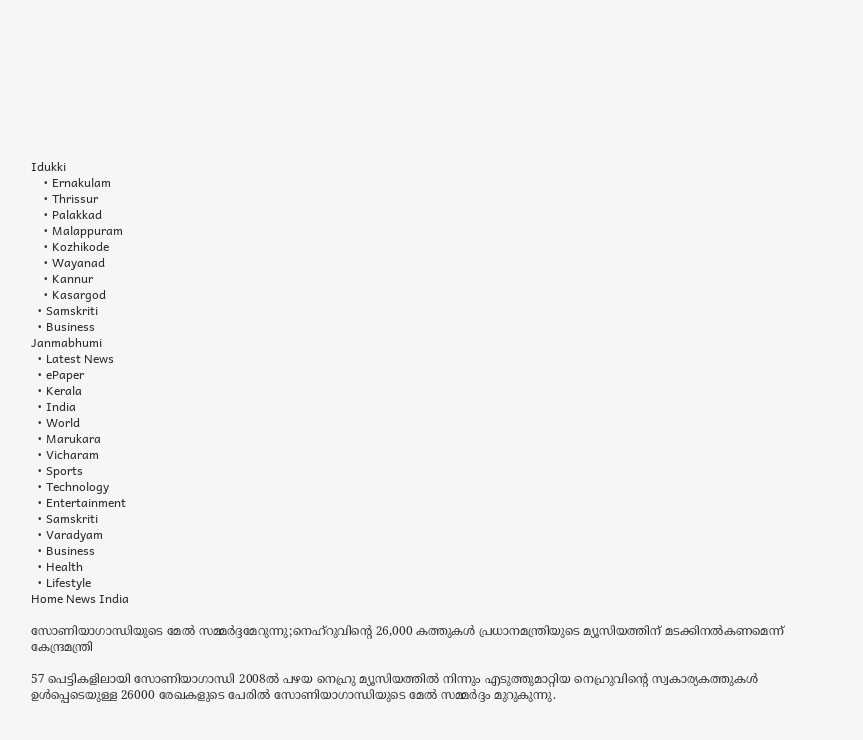Idukki
    • Ernakulam
    • Thrissur
    • Palakkad
    • Malappuram
    • Kozhikode
    • Wayanad
    • Kannur
    • Kasargod
  • Samskriti
  • Business
Janmabhumi
  • Latest News
  • ePaper
  • Kerala
  • India
  • World
  • Marukara
  • Vicharam
  • Sports
  • Technology
  • Entertainment
  • Samskriti
  • Varadyam
  • Business
  • Health
  • Lifestyle
Home News India

സോണിയാഗാന്ധിയുടെ മേല്‍ സമ്മര്‍ദ്ദമേറുന്നു;നെഹ്‌റുവിന്റെ 26,000 കത്തുകൾ പ്രധാനമന്ത്രിയുടെ മ്യൂസിയത്തിന് മടക്കിനൽകണമെന്ന് കേന്ദ്രമന്ത്രി

57 പെട്ടികളിലായി സോണിയാഗാന്ധി 2008ല്‍ പഴയ നെഹ്രു മ്യൂസിയത്തില്‍ നിന്നും എടുത്തുമാറ്റിയ നെഹ്രുവിന്റെ സ്വകാര്യകത്തുകള്‍ ഉള്‍പ്പെടെയുള്ള 26000 രേഖകളുടെ പേരില്‍ സോണിയാഗാന്ധിയുടെ മേല്‍ സമ്മര്‍ദ്ദം മുറുകുന്നു.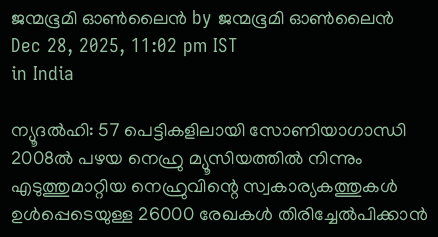ജന്മഭൂമി ഓണ്‍ലൈന്‍ by ജന്മഭൂമി ഓണ്‍ലൈന്‍
Dec 28, 2025, 11:02 pm IST
in India

ന്യൂദൽഹി: 57 പെട്ടികളിലായി സോണിയാഗാന്ധി 2008ല്‍ പഴയ നെഹ്രു മ്യൂസിയത്തില്‍ നിന്നും എടുത്തുമാറ്റിയ നെഹ്രുവിന്റെ സ്വകാര്യകത്തുകള്‍ ഉള്‍പ്പെടെയുള്ള 26000 രേഖകള്‍ തിരിച്ചേല്‍പിക്കാന്‍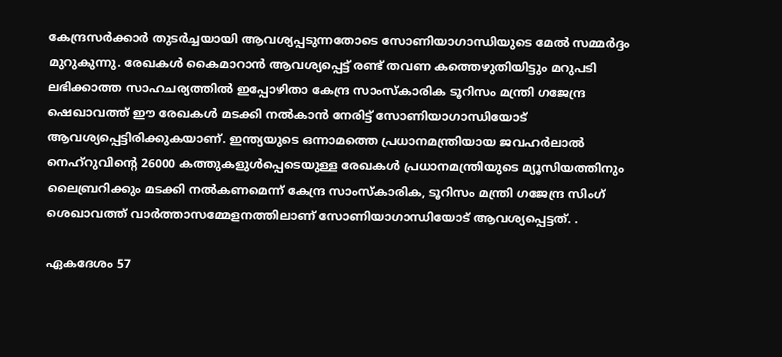കേന്ദ്രസര്‍ക്കാര്‍ തുടര്‍ച്ചയായി ആവശ്യപ്പടുന്നതോടെ സോണിയാഗാന്ധിയുടെ മേല്‍ സമ്മര്‍ദ്ദം മുറുകുന്നു. രേഖകള്‍ കൈമാറാന്‍ ആവശ്യപ്പെട്ട് രണ്ട് തവണ കത്തെഴുതിയിട്ടും മറുപടി ലഭിക്കാത്ത സാഹചര്യത്തില്‍ ഇപ്പോഴിതാ കേന്ദ്ര സാംസ്കാരിക ടൂറിസം മന്ത്രി ഗജേന്ദ്ര ഷെഖാവത്ത് ഈ രേഖകള്‍ മടക്കി നല്‍കാന്‍ നേരിട്ട് സോണിയാഗാന്ധിയോട് ആവശ്യപ്പെട്ടിരിക്കുകയാണ്. ഇന്ത്യയുടെ ഒന്നാമത്തെ പ്രധാനമന്ത്രിയായ ജവഹർലാൽ നെഹ്‌റുവിന്റെ 26000 കത്തുകളുള്‍പ്പെടെയുള്ള രേഖകള്‍ പ്രധാനമന്ത്രിയുടെ മ്യൂസിയത്തിനും ലൈബ്രറിക്കും മടക്കി നൽകണമെന്ന് കേന്ദ്ര സാംസ്കാരിക, ടൂറിസം മന്ത്രി ഗജേന്ദ്ര സിംഗ് ശെഖാവത്ത് വാര്‍ത്താസമ്മേളനത്തിലാണ് സോണിയാഗാന്ധിയോട് ആവശ്യപ്പെട്ടത്. .

ഏകദേശം 57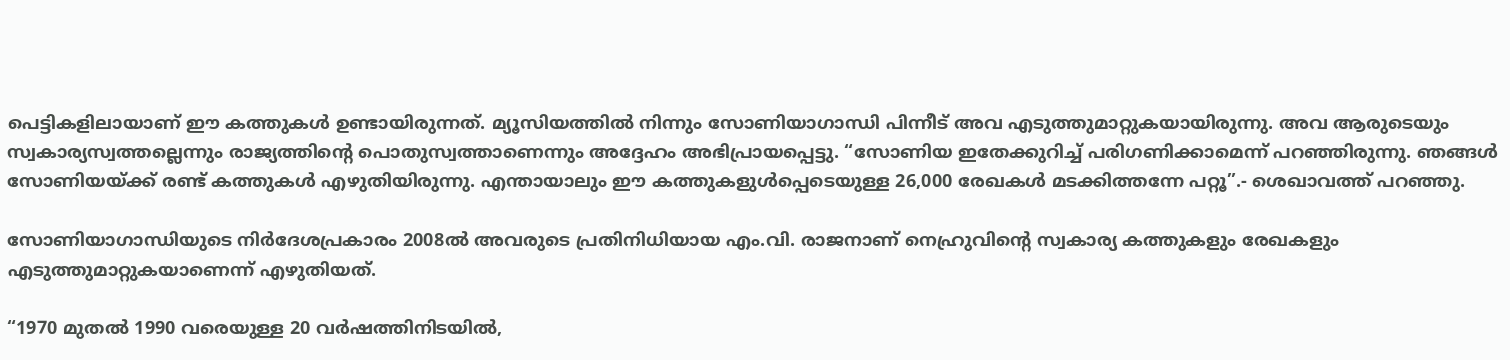പെട്ടികളിലായാണ് ഈ കത്തുകള്‍ ഉണ്ടായിരുന്നത്. മ്യൂസിയത്തില്‍ നിന്നും സോണിയാഗാന്ധി പിന്നീട് അവ എടുത്തുമാറ്റുകയായിരുന്നു. അവ ആരുടെയും സ്വകാര്യസ്വത്തല്ലെന്നും രാജ്യത്തിന്റെ പൊതുസ്വത്താണെന്നും അദ്ദേഹം അഭിപ്രായപ്പെട്ടു. “സോണിയ ഇതേക്കുറിച്ച് പരിഗണിക്കാമെന്ന് പറഞ്ഞിരുന്നു. ഞങ്ങള്‍ സോണിയയ്‌ക്ക് രണ്ട് കത്തുകള്‍ എഴുതിയിരുന്നു. എന്തായാലും ഈ കത്തുകളുള്‍പ്പെടെയുള്ള 26,000 രേഖകള്‍ മടക്കിത്തന്നേ പറ്റൂ”.- ശെഖാവത്ത് പറ‍ഞ്ഞു.

സോണിയാഗാന്ധിയുടെ നിര്‍ദേശപ്രകാരം 2008ല്‍ അവരുടെ പ്രതിനിധിയായ എം.വി. രാജനാണ് നെഹ്രുവിന്റെ സ്വകാര്യ കത്തുകളും രേഖകളും എടുത്തുമാറ്റുകയാണെന്ന് എഴുതിയത്.

“1970 മുതൽ 1990 വരെയുള്ള 20 വർഷത്തിനിടയിൽ,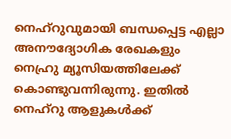നെഹ്‌റുവുമായി ബന്ധപ്പെട്ട എല്ലാ അനൗദ്യോഗിക രേഖകളും നെഹ്രു മ്യൂസിയത്തിലേക്ക് കൊണ്ടുവന്നിരുന്നു. ഇതിൽ നെഹ്‌റു ആളുകൾക്ക്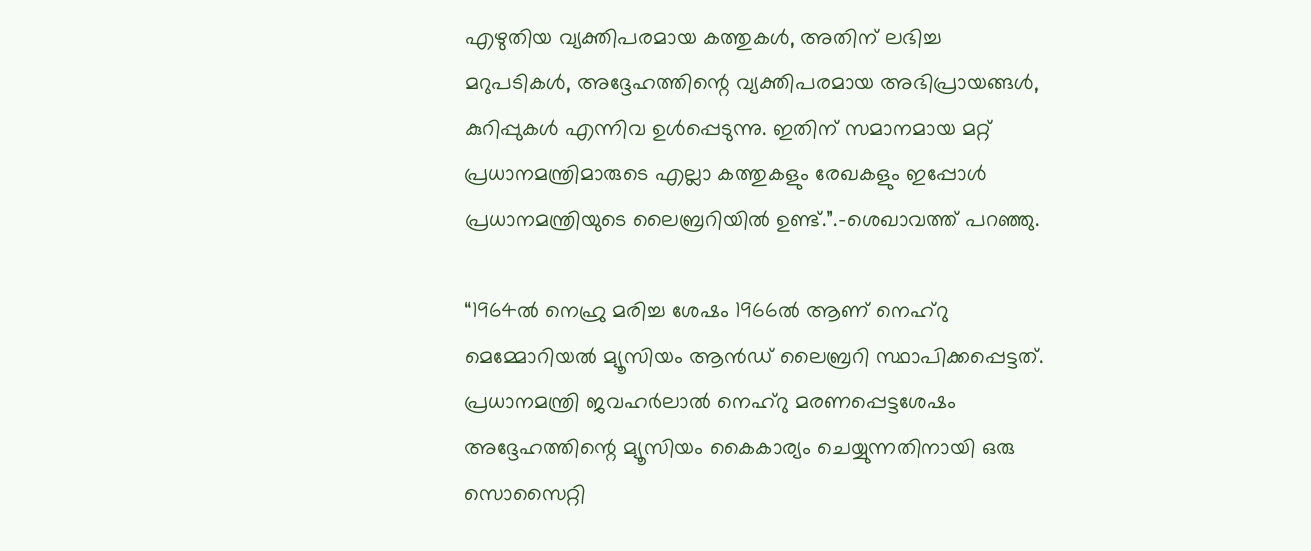എഴുതിയ വ്യക്തിപരമായ കത്തുകൾ, അതിന് ലഭിച്ച മറുപടികൾ, അദ്ദേഹത്തിന്റെ വ്യക്തിപരമായ അഭിപ്രായങ്ങൾ, കുറിപ്പുകൾ എന്നിവ ഉൾപ്പെടുന്നു. ഇതിന് സമാനമായ മറ്റ് പ്രധാനമന്ത്രിമാരുടെ എല്ലാ കത്തുകളും രേഖകളും ഇപ്പോള്‍ പ്രധാനമന്ത്രിയുടെ ലൈബ്രറിയില്‍ ഉണ്ട്.”.-ശെഖാവത്ത് പറഞ്ഞു.

“1964ല്‍ നെഹ്രു മരിച്ച ശേഷം 1966ല്‍ ആണ് നെഹ്‌റു മെമ്മോറിയൽ മ്യൂസിയം ആൻഡ് ലൈബ്രറി സ്ഥാപിക്കപ്പെട്ടത്. പ്രധാനമന്ത്രി ജവഹർലാൽ നെഹ്‌റു മരണപ്പെട്ടശേഷം അദ്ദേഹത്തിന്റെ മ്യൂസിയം കൈകാര്യം ചെയ്യുന്നതിനായി ഒരു സൊസൈറ്റി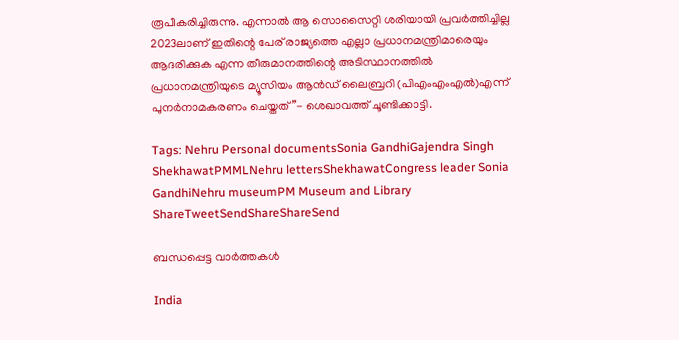രൂപീകരിച്ചിരുന്നു. എന്നാല്‍ ആ സൊസൈറ്റി ശരിയായി പ്രവർത്തിച്ചില്ല 2023ലാണ് ഇതിന്റെ പേര് രാജ്യത്തെ എല്ലാ പ്രധാനമന്ത്രിമാരെയും ആദരിക്കുക എന്ന തീരുമാനത്തിന്റെ അടിസ്ഥാനത്തില്‍ പ്രധാനമന്ത്രിയുടെ മ്യൂസിയം ആൻഡ് ലൈബ്രറി (പിഎംഎംഎൽ)എന്ന് പുനർനാമകരണം ചെയ്തത്”- ശെഖാവത്ത് ചൂണ്ടിക്കാട്ടി.

Tags: Nehru Personal documentsSonia GandhiGajendra Singh ShekhawatPMMLNehru lettersShekhawatCongress leader Sonia GandhiNehru museumPM Museum and Library
ShareTweetSendShareShareSend

ബന്ധപ്പെട്ട വാര്‍ത്തകള്‍

India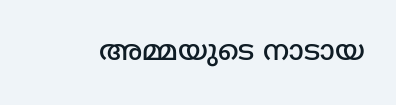അമ്മയുടെ നാടായ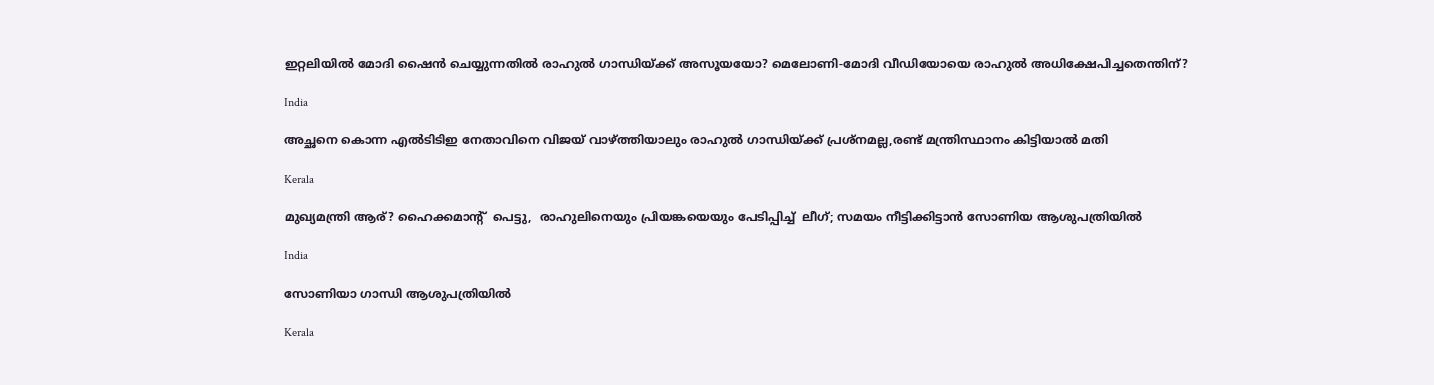ഇറ്റലിയില്‍ മോദി ഷൈന്‍ ചെയ്യുന്നതില്‍ രാഹുല്‍ ഗാന്ധിയ്‌ക്ക് അസൂയയോ? മെലോണി-മോദി വീഡിയോയെ രാഹുല്‍ അധിക്ഷേപിച്ചതെന്തിന്?

India

അച്ഛനെ കൊന്ന എല്‍ടിടിഇ നേതാവിനെ വിജയ് വാഴ്‌ത്തിയാലും രാഹുല്‍ ഗാന്ധിയ്‌ക്ക് പ്രശ്നമല്ല,രണ്ട് മന്ത്രിസ്ഥാനം കിട്ടിയാല്‍ മതി

Kerala

മുഖ്യമന്ത്രി ആര്? ഹൈക്കമാന്‍റ്  പെട്ടു,  രാഹുലിനെയും പ്രിയങ്കയെയും പേടിപ്പിച്ച്  ലീഗ്; സമയം നീട്ടിക്കിട്ടാന്‍ സോണിയ ആശുപത്രിയില്‍

India

സോണിയാ ഗാന്ധി ആശുപത്രിയില്‍

Kerala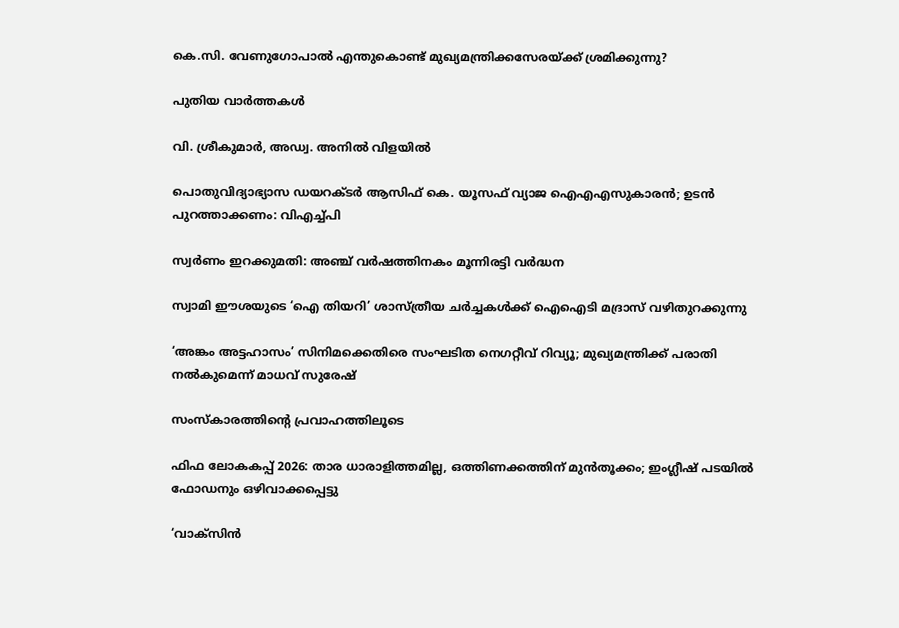കെ.സി. വേണുഗോപാല്‍ എന്തുകൊണ്ട് മുഖ്യമന്ത്രിക്കസേരയ്‌ക്ക് ശ്രമിക്കുന്നു?

പുതിയ വാര്‍ത്തകള്‍

വി. ശ്രീകുമാര്‍, അഡ്വ. അനില്‍ വിളയില്‍

പൊതുവിദ്യാഭ്യാസ ഡയറക്ടര്‍ ആസിഫ് കെ. യൂസഫ് വ്യാജ ഐഎഎസുകാരന്‍; ഉടന്‍ പുറത്താക്കണം: വിഎച്ച്പി

സ്വര്‍ണം ഇറക്കുമതി: അഞ്ച് വര്‍ഷത്തിനകം മൂന്നിരട്ടി വര്‍ദ്ധന

സ്വാമി ഈശയുടെ ‘ഐ തിയറി’ ശാസ്ത്രീയ ചര്‍ച്ചകള്‍ക്ക് ഐഐടി മദ്രാസ് വഴിതുറക്കുന്നു

‘അങ്കം അട്ടഹാസം’ സിനിമക്കെതിരെ സംഘടിത നെഗറ്റീവ് റിവ്യൂ; മുഖ്യമന്ത്രിക്ക് പരാതി നല്‍കുമെന്ന് മാധവ് സുരേഷ്

സംസ്‌കാരത്തിന്റെ പ്രവാഹത്തിലൂടെ

ഫിഫ ലോകകപ്പ് 2026: താര ധാരാളിത്തമില്ല, ഒത്തിണക്കത്തിന് മുന്‍തൂക്കം; ഇംഗ്ലീഷ് പടയില്‍ ഫോഡനും ഒഴിവാക്കപ്പെട്ടു

‘വാക്സിൻ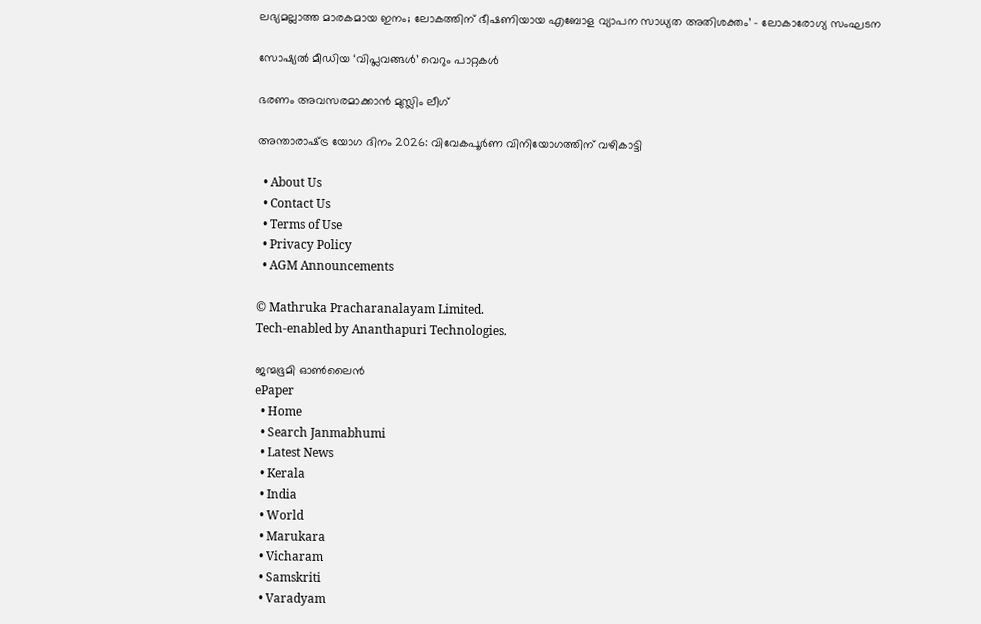ലഭ്യമല്ലാത്ത മാരകമായ ഇനം; ലോകത്തിന് ഭീഷണിയായ എബോള വ്യാപന സാധ്യത അതിശക്തം’ – ലോകാരോഗ്യ സംഘടന

സോഷ്യല്‍ മീഡിയ ‘വിപ്ലവങ്ങള്‍’ വെറും പാറ്റകള്‍

ഭരണം അവസരമാക്കാന്‍ മുസ്ലിം ലീഗ്

അന്താരാഷ്‌ട്ര യോഗ ദിനം 2026: വിവേകപൂര്‍ണ വിനിയോഗത്തിന് വഴികാട്ടി

  • About Us
  • Contact Us
  • Terms of Use
  • Privacy Policy
  • AGM Announcements

© Mathruka Pracharanalayam Limited.
Tech-enabled by Ananthapuri Technologies.

ജന്മഭൂമി ഓണ്‍ലൈന്‍
ePaper
  • Home
  • Search Janmabhumi
  • Latest News
  • Kerala
  • India
  • World
  • Marukara
  • Vicharam
  • Samskriti
  • Varadyam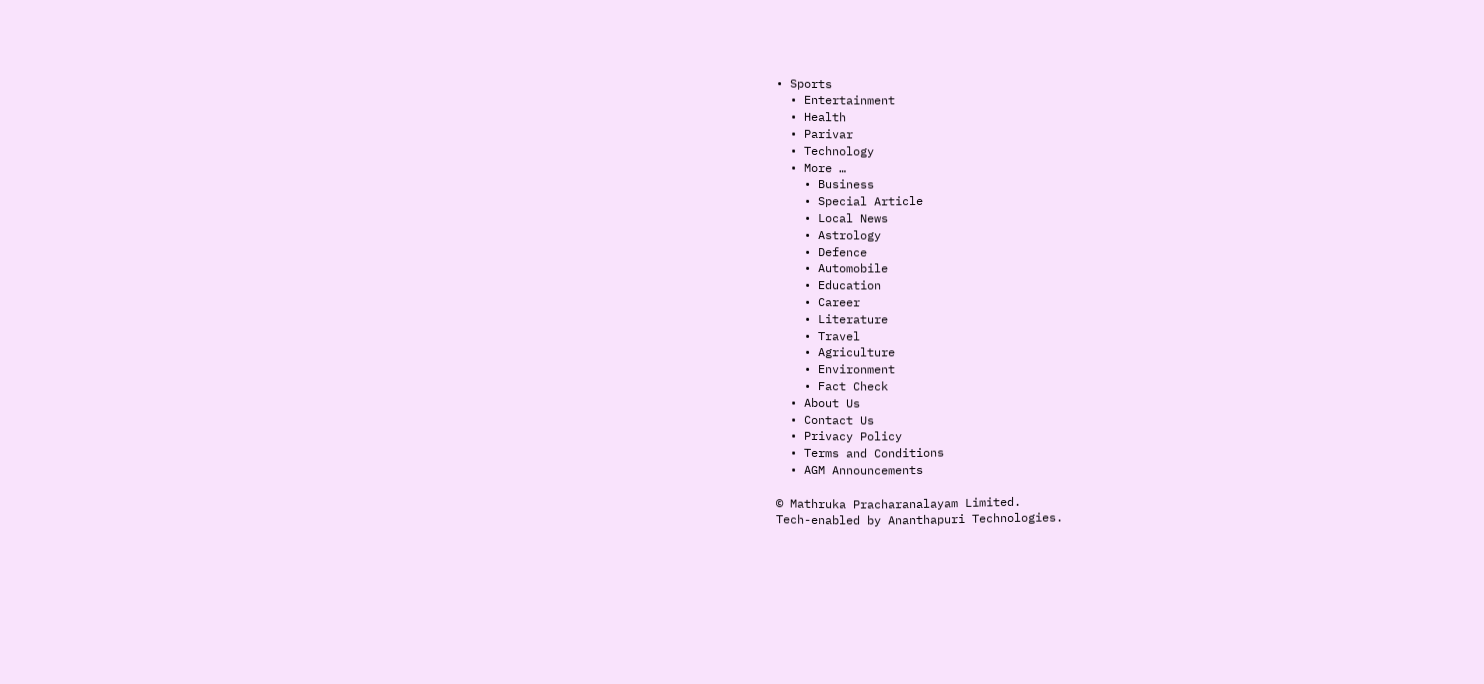• Sports
  • Entertainment
  • Health
  • Parivar
  • Technology
  • More …
    • Business
    • Special Article
    • Local News
    • Astrology
    • Defence
    • Automobile
    • Education
    • Career
    • Literature
    • Travel
    • Agriculture
    • Environment
    • Fact Check
  • About Us
  • Contact Us
  • Privacy Policy
  • Terms and Conditions
  • AGM Announcements

© Mathruka Pracharanalayam Limited.
Tech-enabled by Ananthapuri Technologies.